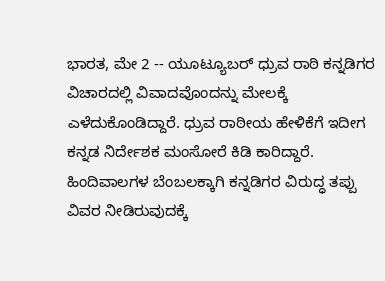ಭಾರತ, ಮೇ 2 -- ಯೂಟ್ಯೂಬರ್ ಧ್ರುವ ರಾಠಿ ಕನ್ನಡಿಗರ ವಿಚಾರದಲ್ಲಿ ವಿವಾದವೊಂದನ್ನು ಮೇಲಕ್ಕೆ ಎಳೆದುಕೊಂಡಿದ್ದಾರೆ. ಧ್ರುವ ರಾಠೀಯ ಹೇಳಿಕೆಗೆ ಇದೀಗ ಕನ್ನಡ ನಿರ್ದೇಶಕ ಮಂಸೋರೆ ಕಿಡಿ ಕಾರಿದ್ದಾರೆ. ಹಿಂದಿವಾಲಗಳ ಬೆಂಬಲಕ್ಕಾಗಿ ಕನ್ನಡಿಗರ ವಿರುದ್ಧ ತಪ್ಪು ವಿವರ ನೀಡಿರುವುದಕ್ಕೆ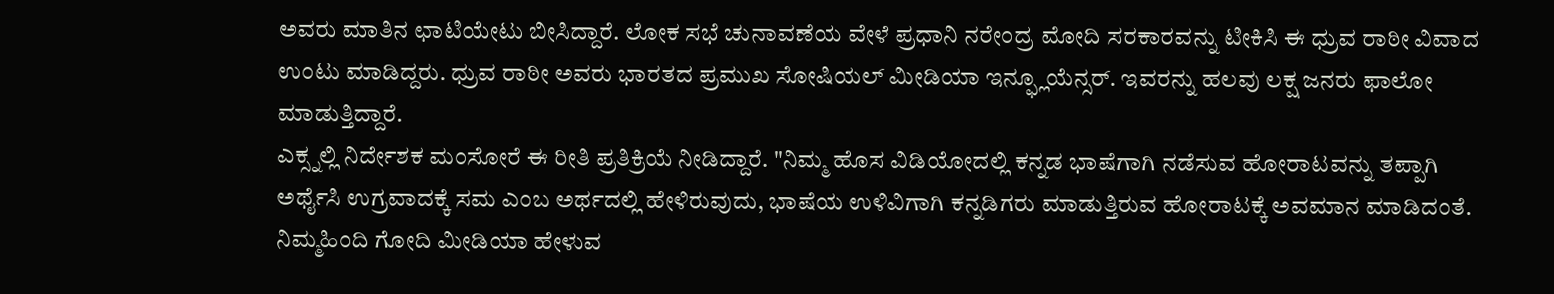ಅವರು ಮಾತಿನ ಛಾಟಿಯೇಟು ಬೀಸಿದ್ದಾರೆ. ಲೋಕ ಸಭೆ ಚುನಾವಣೆಯ ವೇಳೆ ಪ್ರಧಾನಿ ನರೇಂದ್ರ ಮೋದಿ ಸರಕಾರವನ್ನು ಟೀಕಿಸಿ ಈ ಧ್ರುವ ರಾಠೀ ವಿವಾದ ಉಂಟು ಮಾಡಿದ್ದರು. ಧ್ರುವ ರಾಠೀ ಅವರು ಭಾರತದ ಪ್ರಮುಖ ಸೋಷಿಯಲ್ ಮೀಡಿಯಾ ಇನ್ಫ್ಲೂಯೆನ್ಸರ್. ಇವರನ್ನು ಹಲವು ಲಕ್ಷ ಜನರು ಫಾಲೋ ಮಾಡುತ್ತಿದ್ದಾರೆ.
ಎಕ್ಸ್ನಲ್ಲಿ ನಿರ್ದೇಶಕ ಮಂಸೋರೆ ಈ ರೀತಿ ಪ್ರತಿಕ್ರಿಯೆ ನೀಡಿದ್ದಾರೆ. "ನಿಮ್ಮ ಹೊಸ ವಿಡಿಯೋದಲ್ಲಿ ಕನ್ನಡ ಭಾಷೆಗಾಗಿ ನಡೆಸುವ ಹೋರಾಟವನ್ನು ತಪ್ಪಾಗಿ ಅರ್ಥೈಸಿ ಉಗ್ರವಾದಕ್ಕೆ ಸಮ ಎಂಬ ಅರ್ಥದಲ್ಲಿ ಹೇಳಿರುವುದು, ಭಾಷೆಯ ಉಳಿವಿಗಾಗಿ ಕನ್ನಡಿಗರು ಮಾಡುತ್ತಿರುವ ಹೋರಾಟಕ್ಕೆ ಅವಮಾನ ಮಾಡಿದಂತೆ. ನಿಮ್ಮಹಿಂದಿ ಗೋದಿ ಮೀಡಿಯಾ ಹೇಳುವ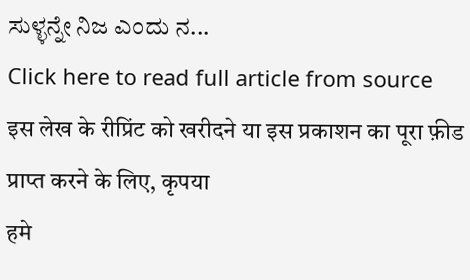ಸುಳ್ಳನ್ನೇ ನಿಜ ಎಂದು ನ...
Click here to read full article from source
इस लेख के रीप्रिंट को खरीदने या इस प्रकाशन का पूरा फ़ीड प्राप्त करने के लिए, कृपया
हमे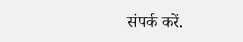संपर्क करें.